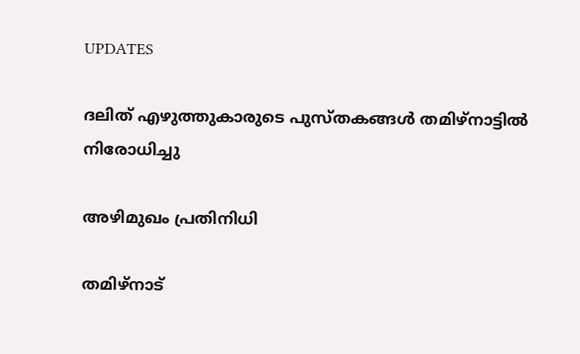UPDATES

ദലിത് എഴുത്തുകാരുടെ പുസ്തകങ്ങള്‍ തമിഴ്‌നാട്ടില്‍ നിരോധിച്ചു

അഴിമുഖം പ്രതിനിധി

തമിഴ്‌നാട്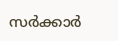സര്‍ക്കാര്‍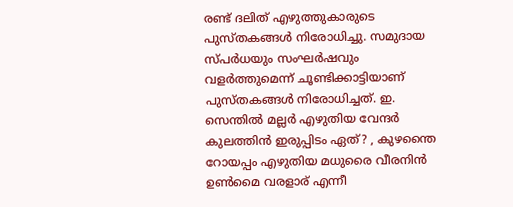രണ്ട് ദലിത് എഴുത്തുകാരുടെ പുസ്തകങ്ങള്‍ നിരോധിച്ചു. സമുദായ സ്പര്‍ധയും സംഘര്‍ഷവും വളര്‍ത്തുമെന്ന് ചൂണ്ടിക്കാട്ടിയാണ് പുസ്തകങ്ങള്‍ നിരോധിച്ചത്. ഇ. സെന്തില്‍ മല്ലര്‍ എഴുതിയ വേന്ദര്‍ കുലത്തിന്‍ ഇരുപ്പിടം ഏത്? , കുഴന്തൈ റോയപ്പം എഴുതിയ മധുരൈ വീരനിന്‍ ഉണ്‍മൈ വരളാര് എന്നീ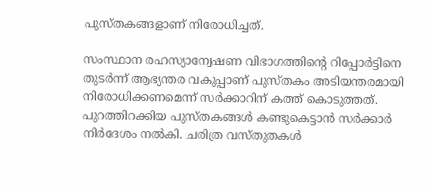പുസ്തകങ്ങളാണ് നിരോധിച്ചത്.

സംസ്ഥാന രഹസ്യാന്വേഷണ വിഭാഗത്തിന്റെ റിപ്പോര്‍ട്ടിനെ തുടര്‍ന്ന് ആഭ്യന്തര വകുപ്പാണ് പുസ്തകം അടിയന്തരമായി നിരോധിക്കണമെന്ന് സര്‍ക്കാറിന് കത്ത് കൊടുത്തത്. പുറത്തിറക്കിയ പുസ്തകങ്ങള്‍ കണ്ടുകെട്ടാന്‍ സര്‍ക്കാര്‍ നിര്‍ദേശം നല്‍കി. ചരിത്ര വസ്തുതകള്‍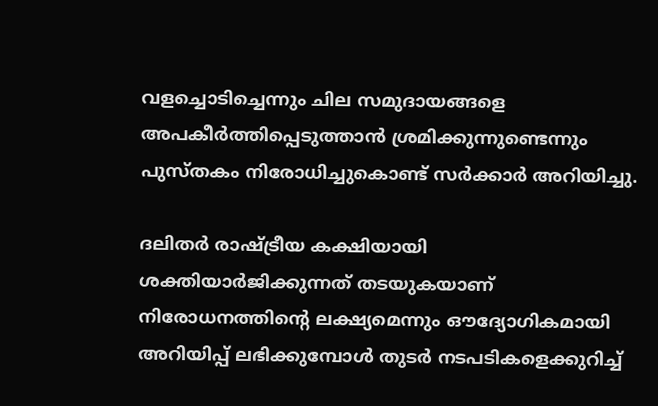വളച്ചൊടിച്ചെന്നും ചില സമുദായങ്ങളെ അപകീര്‍ത്തിപ്പെടുത്താന്‍ ശ്രമിക്കുന്നുണ്ടെന്നും പുസ്തകം നിരോധിച്ചുകൊണ്ട് സര്‍ക്കാര്‍ അറിയിച്ചു.

ദലിതര്‍ രാഷ്ട്രീയ കക്ഷിയായി ശക്തിയാര്‍ജിക്കുന്നത് തടയുകയാണ് നിരോധനത്തിന്റെ ലക്ഷ്യമെന്നും ഔദ്യോഗികമായി അറിയിപ്പ് ലഭിക്കുമ്പോള്‍ തുടര്‍ നടപടികളെക്കുറിച്ച്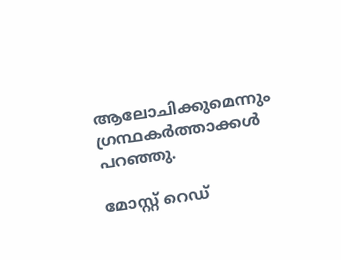ആലോചിക്കുമെന്നും ഗ്രന്ഥകര്‍ത്താക്കള്‍ പറഞ്ഞു.

മോസ്റ്റ് റെഡ്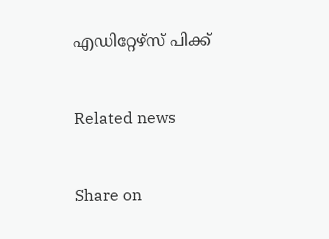എഡിറ്റേഴ്സ് പിക്ക്


Related news


Share on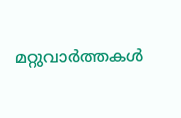മറ്റുവാര്‍ത്തകള്‍